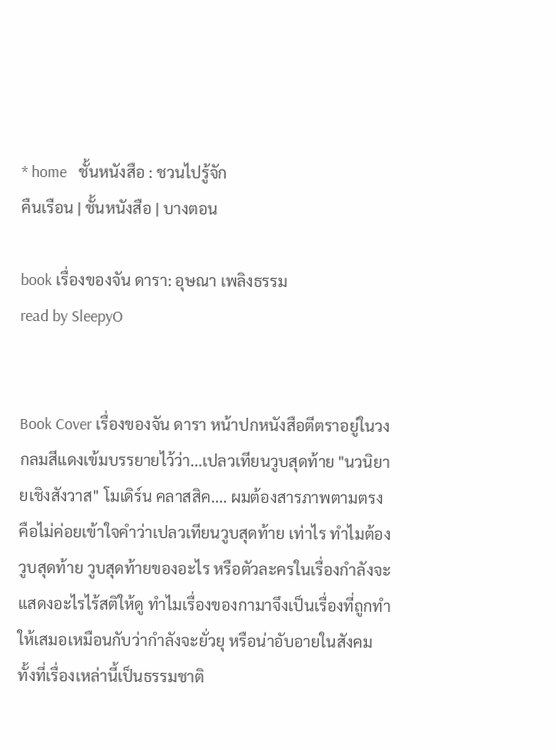* home   ชั้นหนังสือ : ชวนไปรู้จัก
คืนเรือน | ชั้นหนังสือ | บางตอน

book เรื่องของจัน ดารา: อุษณา เพลิงธรรม
read by SleepyO


Book Cover เรื่องของจัน ดารา หน้าปกหนังสือตีตราอยู่ในวงกลมสีแดงเข้มบรรยายไว้ว่า...เปลวเทียนวูบสุดท้าย "นวนิยายเชิงสังวาส" โมเดิร์น คลาสสิค.... ผมต้องสารภาพตามตรงคือไม่ค่อยเข้าใจคำว่าเปลวเทียนวูบสุดท้าย เท่าไร ทำไมต้องวูบสุดท้าย วูบสุดท้ายของอะไร หรือตัวละครในเรื่องกำลังจะแสดงอะไรไร้สติให้ดู ทำไมเรื่องของกามาจึงเป็นเรื่องที่ถูกทำให้เสมอเหมือนกับว่ากำลังจะยั่วยุ หรือน่าอับอายในสังคม ทั้งที่เรื่องเหล่านี้เป็นธรรมชาติ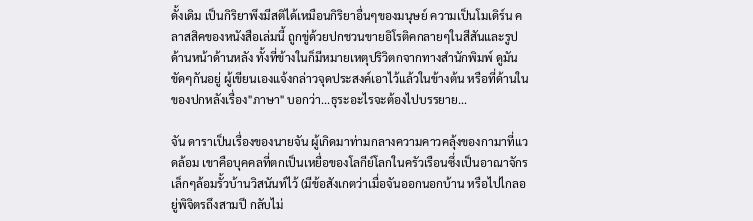ดั้งเดิม เป็นกิริยาพึงมีสติได้เหมือนกิริยาอื่นๆของมนุษย์ ความเป็นโมเดิร์น คลาสสิคของหนังสือเล่มนี้ ถูกขู่ด้วยปกชวนขายอิโรติคกลายๆในสีสันและรูปด้านหน้าด้านหลัง ทั้งที่ข้างในก็มีหมายเหตุปริวิตกจากทางสำนักพิมพ์ ดูมันขัดๆกันอยู่ ผู้เขียนเองแจ้งกล่าวจุดประสงค์เอาไว้แล้วในข้างต้น หรือที่ด้านในของปกหลังเรื่อง"ภาษา" บอกว่า...ธุระอะไรจะต้องไปบรรยาย...

จัน ดาราเป็นเรื่องของนายจัน ผู้เกิดมาท่ามกลางความคาวคลุ้งของกามาที่แวดล้อม เขาคือบุคคลที่ตกเป็นเหยื่อของโลกีย์โลกในครัวเรือนซึ่งเป็นอาณาจักรเล็กๆล้อมรั้วบ้านวิสนันท์ไว้ (มีข้อสังเกตว่าเมื่อจันออกนอกบ้าน หรือไปไกลอยู่พิจิตรถึงสามปี กลับไม่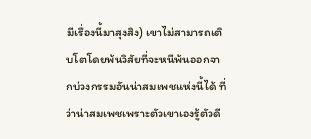มีเรื่องนี้มาสุงสิง) เขาไม่สามารถเติบโตโดยพ้นวิสัยที่จะหนีพ้นออกจากบ่วงกรรมอันน่าสมเพชแห่งนี้ได้ ที่ว่าน่าสมเพชเพราะตัวเขาเองรู้ตัวดี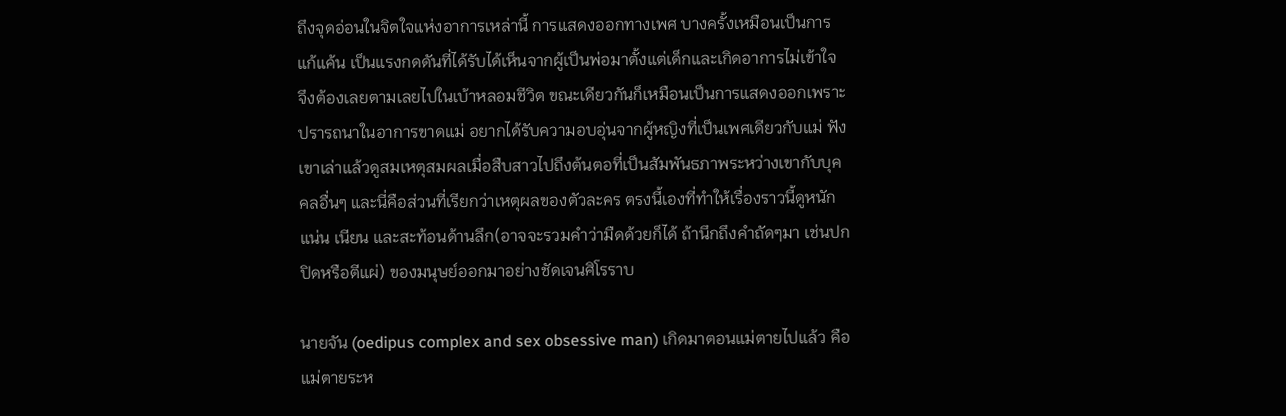ถึงจุดอ่อนในจิตใจแห่งอาการเหล่านี้ การแสดงออกทางเพศ บางครั้งเหมือนเป็นการแก้แค้น เป็นแรงกดดันที่ได้รับได้เห็นจากผู้เป็นพ่อมาตั้งแต่เด็กและเกิดอาการไม่เข้าใจ จึงต้องเลยตามเลยไปในเบ้าหลอมชีวิต ขณะเดียวกันก็เหมือนเป็นการแสดงออกเพราะปรารถนาในอาการขาดแม่ อยากได้รับความอบอุ่นจากผู้หญิงที่เป็นเพศเดียวกับแม่ ฟังเขาเล่าแล้วดูสมเหตุสมผลเมื่อสืบสาวไปถึงต้นตอที่เป็นสัมพันธภาพระหว่างเขากับบุคคลอื่นๆ และนี่คือส่วนที่เรียกว่าเหตุผลของตัวละคร ตรงนี้เองที่ทำให้เรื่องราวนี้ดูหนักแน่น เนียน และสะท้อนด้านลึก(อาจจะรวมคำว่ามืดด้วยก็ได้ ถ้านึกถึงคำถัดๆมา เช่นปกปิดหรือตีแผ่) ของมนุษย์ออกมาอย่างชัดเจนศิโรราบ

นายจัน (oedipus complex and sex obsessive man) เกิดมาตอนแม่ตายไปแล้ว คือแม่ตายระห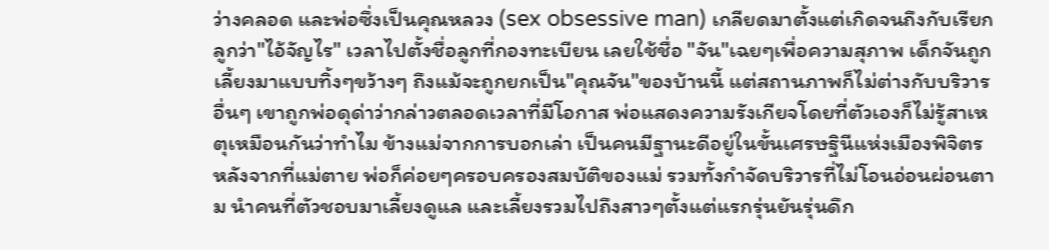ว่างคลอด และพ่อซึ่งเป็นคุณหลวง (sex obsessive man) เกลียดมาตั้งแต่เกิดจนถึงกับเรียกลูกว่า"ไอ้จัญไร" เวลาไปตั้งชื่อลูกที่กองทะเบียน เลยใช้ชื่อ "จัน"เฉยๆเพื่อความสุภาพ เด็กจันถูกเลี้ยงมาแบบทิ้งๆขว้างๆ ถึงแม้จะถูกยกเป็น"คุณจัน"ของบ้านนี้ แต่สถานภาพก็ไม่ต่างกับบริวารอื่นๆ เขาถูกพ่อดุด่าว่ากล่าวตลอดเวลาที่มีโอกาส พ่อแสดงความรังเกียจโดยที่ตัวเองก็ไม่รู้สาเหตุเหมือนกันว่าทำไม ข้างแม่จากการบอกเล่า เป็นคนมีฐานะดีอยู่ในขั้นเศรษฐินีแห่งเมืองพิจิตร หลังจากที่แม่ตาย พ่อก็ค่อยๆครอบครองสมบัติของแม่ รวมทั้งกำจัดบริวารที่ไม่โอนอ่อนผ่อนตาม นำคนที่ตัวชอบมาเลี้ยงดูแล และเลี้ยงรวมไปถึงสาวๆตั้งแต่แรกรุ่นยันรุ่นดึก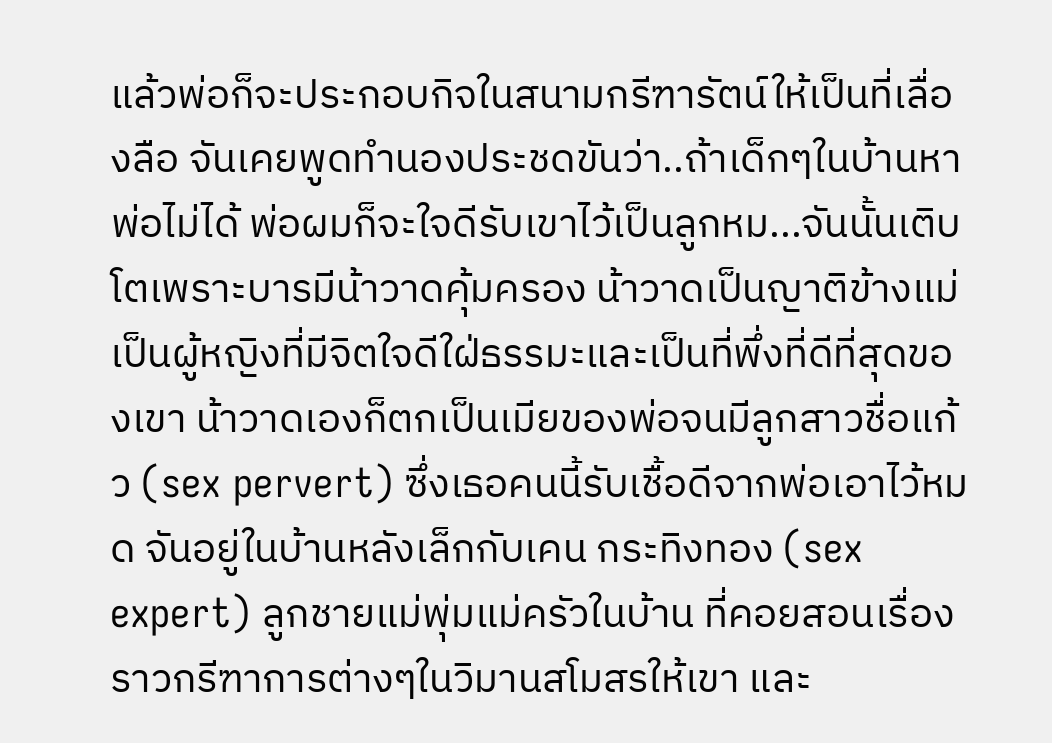แล้วพ่อก็จะประกอบกิจในสนามกรีฑารัตน์ให้เป็นที่เลื่องลือ จันเคยพูดทำนองประชดขันว่า..ถ้าเด็กๆในบ้านหาพ่อไม่ได้ พ่อผมก็จะใจดีรับเขาไว้เป็นลูกหม...จันนั้นเติบโตเพราะบารมีน้าวาดคุ้มครอง น้าวาดเป็นญาติข้างแม่ เป็นผู้หญิงที่มีจิตใจดีใฝ่ธรรมะและเป็นที่พึ่งที่ดีที่สุดของเขา น้าวาดเองก็ตกเป็นเมียของพ่อจนมีลูกสาวชื่อแก้ว (sex pervert) ซึ่งเธอคนนี้รับเชื้อดีจากพ่อเอาไว้หมด จันอยู่ในบ้านหลังเล็กกับเคน กระทิงทอง (sex expert) ลูกชายแม่พุ่มแม่ครัวในบ้าน ที่คอยสอนเรื่องราวกรีฑาการต่างๆในวิมานสโมสรให้เขา และ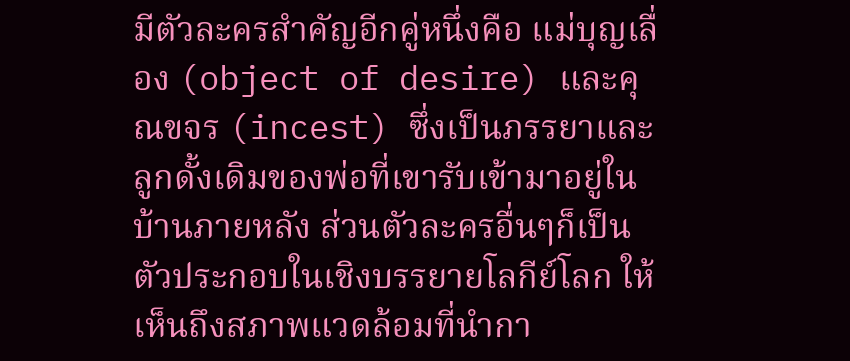มีตัวละครสำคัญอีกคู่หนึ่งคือ แม่บุญเลื่อง (object of desire) และคุณขจร (incest) ซึ่งเป็นภรรยาและลูกดั้งเดิมของพ่อที่เขารับเข้ามาอยู่ในบ้านภายหลัง ส่วนตัวละครอื่นๆก็เป็นตัวประกอบในเชิงบรรยายโลกีย์โลก ให้เห็นถึงสภาพแวดล้อมที่นำกา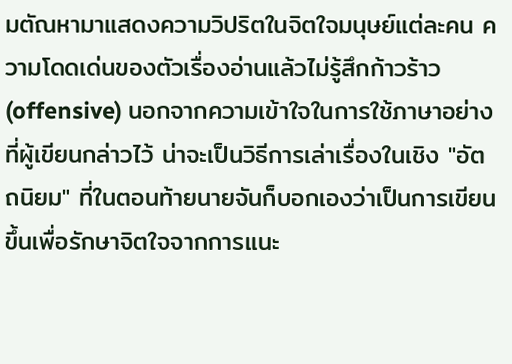มตัณหามาแสดงความวิปริตในจิตใจมนุษย์แต่ละคน ความโดดเด่นของตัวเรื่องอ่านแล้วไม่รู้สึกก้าวร้าว(offensive) นอกจากความเข้าใจในการใช้ภาษาอย่างที่ผู้เขียนกล่าวไว้ น่าจะเป็นวิธีการเล่าเรื่องในเชิง "อัตถนิยม" ที่ในตอนท้ายนายจันก็บอกเองว่าเป็นการเขียนขึ้นเพื่อรักษาจิตใจจากการแนะ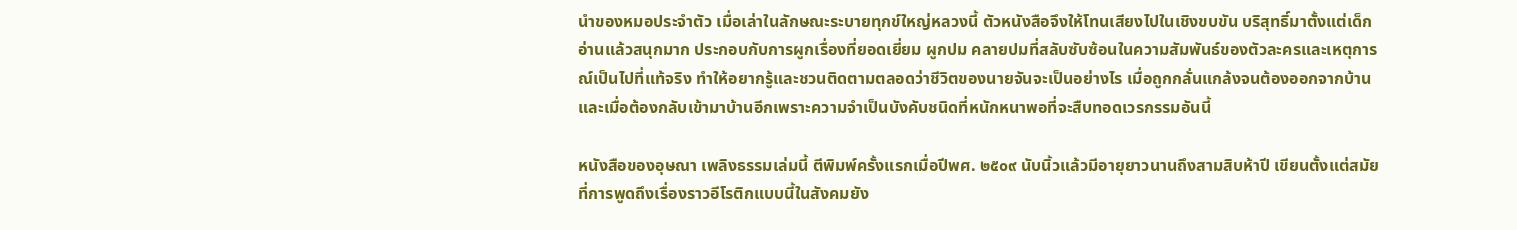นำของหมอประจำตัว เมื่อเล่าในลักษณะระบายทุกข์ใหญ่หลวงนี้ ตัวหนังสือจึงให้โทนเสียงไปในเชิงขบขัน บริสุทธิ์มาตั้งแต่เด็ก อ่านแล้วสนุกมาก ประกอบกับการผูกเรื่องที่ยอดเยี่ยม ผูกปม คลายปมที่สลับซับซ้อนในความสัมพันธ์ของตัวละครและเหตุการณ์เป็นไปที่แท้จริง ทำให้อยากรู้และชวนติดตามตลอดว่าชีวิตของนายจันจะเป็นอย่างไร เมื่อถูกกลั่นแกล้งจนต้องออกจากบ้าน และเมื่อต้องกลับเข้ามาบ้านอีกเพราะความจำเป็นบังคับชนิดที่หนักหนาพอที่จะสืบทอดเวรกรรมอันนี้

หนังสือของอุษณา เพลิงธรรมเล่มนี้ ตีพิมพ์ครั้งแรกเมื่อปีพศ. ๒๕๐๙ นับนิ้วแล้วมีอายุยาวนานถึงสามสิบห้าปี เขียนตั้งแต่สมัยที่การพูดถึงเรื่องราวอีโรติกแบบนี้ในสังคมยัง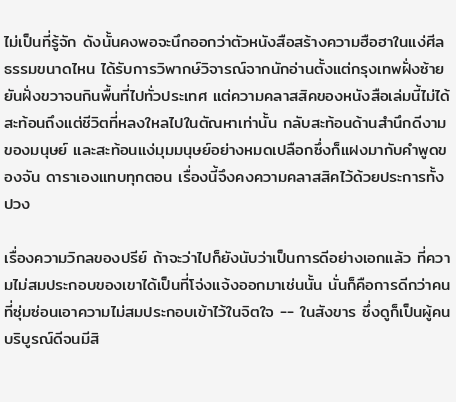ไม่เป็นที่รู้จัก ดังนั้นคงพอจะนึกออกว่าตัวหนังสือสร้างความฮือฮาในแง่ศีลธรรมขนาดไหน ได้รับการวิพากษ์วิจารณ์จากนักอ่านตั้งแต่กรุงเทพฝั่งซ้ายยันฝั่งขวาจนกินพื้นที่ไปทั่วประเทศ แต่ความคลาสสิคของหนังสือเล่มนี้ไม่ได้สะท้อนถึงแต่ชีวิตที่หลงใหลไปในตัณหาเท่านั้น กลับสะท้อนด้านสำนึกดีงามของมนุษย์ และสะท้อนแง่มุมมนุษย์อย่างหมดเปลือกซึ่งก็แฝงมากับคำพูดของจัน ดาราเองแทบทุกตอน เรื่องนี้จึงคงความคลาสสิคไว้ด้วยประการทั้งปวง

เรื่องความวิกลของปรีย์ ถ้าจะว่าไปก็ยังนับว่าเป็นการดีอย่างเอกแล้ว ที่ความไม่สมประกอบของเขาได้เป็นที่โจ่งแจ้งออกมาเช่นนั้น นั่นก็คือการดีกว่าคนที่ซุ่มซ่อนเอาความไม่สมประกอบเข้าไว้ในจิตใจ -- ในสังขาร ซึ่งดูก็เป็นผู้คนบริบูรณ์ดีจนมีสิ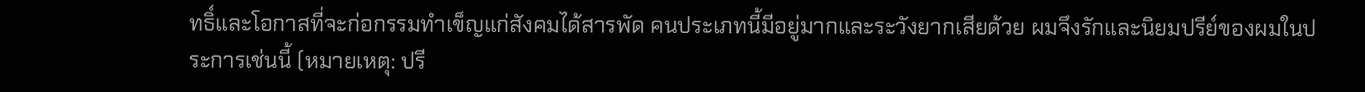ทธิ์และโอกาสที่จะก่อกรรมทำเข็ญแก่สังคมได้สารพัด คนประเภทนี้มีอยู่มากและระวังยากเสียด้วย ผมจึงรักและนิยมปรีย์ของผมในประการเช่นนี้ (หมายเหตุ: ปรี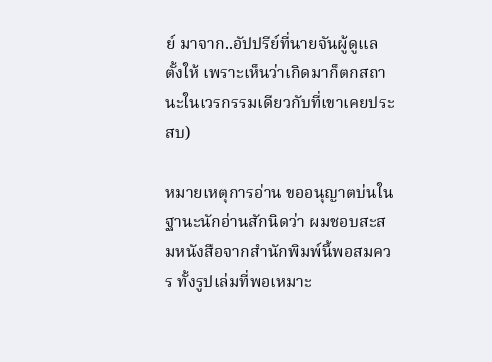ย์ มาจาก..อัปปรีย์ที่นายจันผู้ดูแลตั้งให้ เพราะเห็นว่าเกิดมาก็ตกสถานะในเวรกรรมเดียวกับที่เขาเคยประสบ)

หมายเหตุการอ่าน ขออนุญาตบ่นในฐานะนักอ่านสักนิดว่า ผมชอบสะสมหนังสือจากสำนักพิมพ์นี้พอสมควร ทั้งรูปเล่มที่พอเหมาะ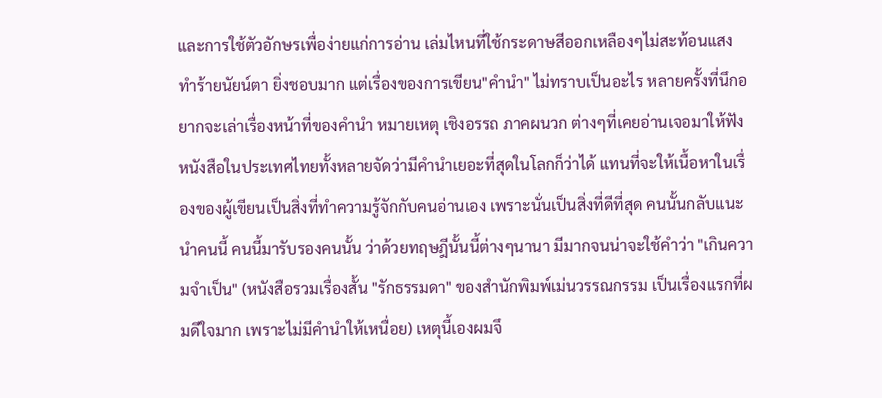และการใช้ตัวอักษรเพื่อง่ายแก่การอ่าน เล่มไหนที่ใช้กระดาษสีออกเหลืองๆไม่สะท้อนแสงทำร้ายนัยน์ตา ยิ่งชอบมาก แต่เรื่องของการเขียน"คำนำ" ไม่ทราบเป็นอะไร หลายครั้งที่นึกอยากจะเล่าเรื่องหน้าที่ของคำนำ หมายเหตุ เชิงอรรถ ภาคผนวก ต่างๆที่เคยอ่านเจอมาให้ฟัง หนังสือในประเทศไทยทั้งหลายจัดว่ามีคำนำเยอะที่สุดในโลกก็ว่าได้ แทนที่จะให้เนื้อหาในเรื่องของผู้เขียนเป็นสิ่งที่ทำความรู้จักกับคนอ่านเอง เพราะนั่นเป็นสิ่งที่ดีที่สุด คนนั้นกลับแนะนำคนนี้ คนนี้มารับรองคนนั้น ว่าด้วยทฤษฎีนั้นนี้ต่างๆนานา มีมากจนน่าจะใช้คำว่า "เกินความจำเป็น" (หนังสือรวมเรื่องสั้น "รักธรรมดา" ของสำนักพิมพ์เม่นวรรณกรรม เป็นเรื่องแรกที่ผมดีใจมาก เพราะไม่มีคำนำให้เหนื่อย) เหตุนี้เองผมจึ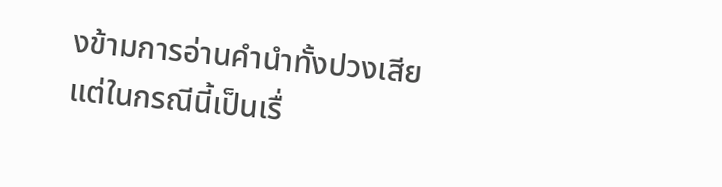งข้ามการอ่านคำนำทั้งปวงเสีย แต่ในกรณีนี้เป็นเรื่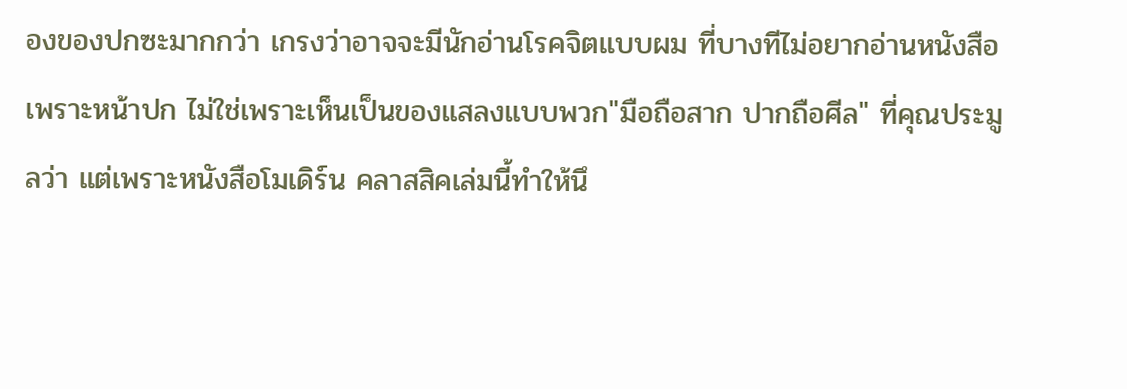องของปกซะมากกว่า เกรงว่าอาจจะมีนักอ่านโรคจิตแบบผม ที่บางทีไม่อยากอ่านหนังสือเพราะหน้าปก ไม่ใช่เพราะเห็นเป็นของแสลงแบบพวก"มือถือสาก ปากถือศีล" ที่คุณประมูลว่า แต่เพราะหนังสือโมเดิร์น คลาสสิคเล่มนี้ทำให้นึ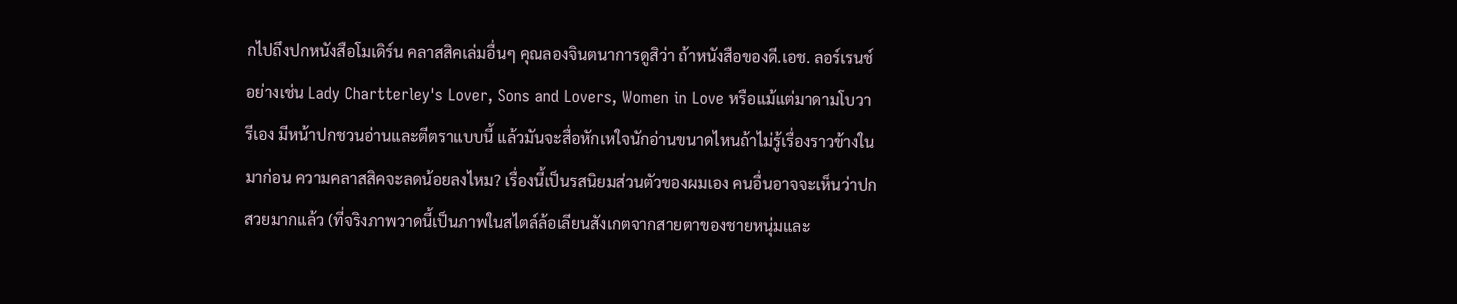กไปถึงปกหนังสือโมเดิร์น คลาสสิคเล่มอื่นๆ คุณลองจินตนาการดูสิว่า ถ้าหนังสือของดี.เอช. ลอร์เรนช์ อย่างเช่น Lady Chartterley's Lover, Sons and Lovers, Women in Love หรือแม้แต่มาดามโบวารีเอง มีหน้าปกชวนอ่านและตีตราแบบนี้ แล้วมันจะสื่อหักเหใจนักอ่านขนาดไหนถ้าไม่รู้เรื่องราวข้างในมาก่อน ความคลาสสิคจะลดน้อยลงไหม? เรื่องนี้เป็นรสนิยมส่วนตัวของผมเอง คนอื่นอาจจะเห็นว่าปกสวยมากแล้ว (ที่จริงภาพวาดนี้เป็นภาพในสไตล์ล้อเลียนสังเกตจากสายตาของชายหนุ่มและ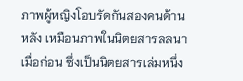ภาพผู้หญิงโอบรัดกันสองคนด้านหลัง เหมือนภาพในนิตยสารลลนาเมื่อก่อน ซึ่งเป็นนิตยสารเล่มหนึ่ง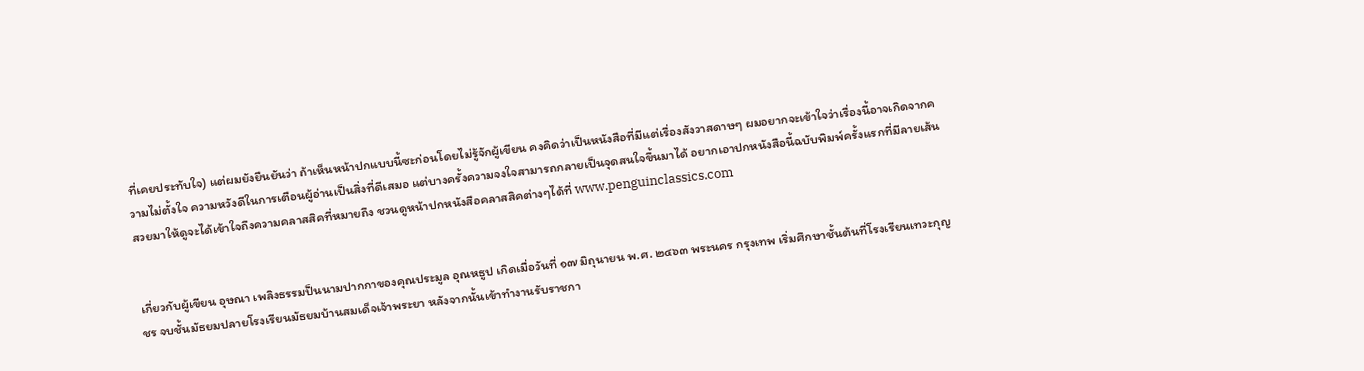ที่เคยประทับใจ) แต่ผมยังยืนยันว่า ถ้าเห็นหน้าปกแบบนี้ซะก่อนโดยไม่รู้จักผู้เขียน คงคิดว่าเป็นหนังสือที่มีแต่เรื่องสังวาสดาษๆ ผมอยากจะเข้าใจว่าเรื่องนี้อาจเกิดจากความไม่ตั้งใจ ความหวังดีในการเตือนผู้อ่านเป็นสิ่งที่ดีเสมอ แต่บางครั้งความจงใจสามารถกลายเป็นจุดสนใจขึ้นมาได้ อยากเอาปกหนังสือนี้ฉบับพิมพ์ครั้งแรกที่มีลายเส้นสวยมาให้ดูจะได้เข้าใจถึงความคลาสสิคที่หมายถึง ชวนดูหน้าปกหนังสือคลาสสิคต่างๆได้ที่ www.penguinclassics.com


เกี่ยวกับผู้เขียน อุษณา เพลิงธรรมป็นนามปากกาของคุณประมูล อุณหธูป เกิดเมื่อวันที่ ๑๗ มิถุนายน พ.ศ. ๒๔๖๓ พระนคร กรุงเทพ เริ่มศึกษาชั้นต้นที่โรงเรียนเทวะกุญชร จบชั้นมัธยมปลายโรงเรียนมัธยมบ้านสมเด็จเจ้าพระยา หลังจากนั้นเข้าทำงานรับราชกา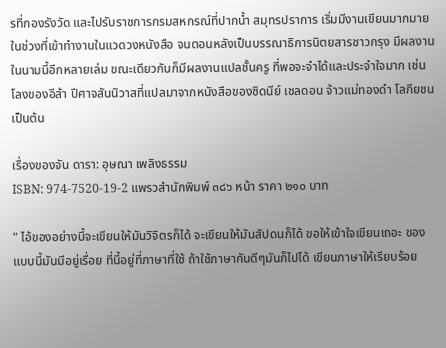รที่กองรังวัด และไปรับราชการกรมสหกรณ์ที่ปากน้ำ สมุทรปราการ เริ่มมีงานเขียนมากมายในช่วงที่เข้าทำงานในแวดวงหนังสือ จนตอนหลังเป็นบรรณาธิการนิตยสารชาวกรุง มีผลงานในนามนี้อีกหลายเล่ม ขณะเดียวกันก็มีผลงานแปลชั้นครู ที่พอจะจำได้และประจำใจมาก เช่น โลงของอีส้า ปีศาจสันนิวาสที่แปลมาจากหนังสือของซิดนีย์ เชลดอน จ้าวแม่ทองดำ โลกียชน เป็นต้น

เรื่องของจัน ดารา: อุษณา เพลิงธรรม
ISBN: 974-7520-19-2 แพรวสำนักพิมพ์ ๓๘๖ หน้า ราคา ๒๑๐ บาท

" ไอ้ของอย่างนี้จะเขียนให้มันวิจิตรก็ได้ จะเขียนให้มันสัปดนก็ได้ ขอให้เข้าใจเขียนเถอะ ของแบบนี้มันมีอยู่เรื่อย ที่นี้อยู่ที่ภาษาที่ใช้ ถ้าใช้ภาษากันดีๆมันก็ไปได้ เขียนภาษาให้เรียบร้อย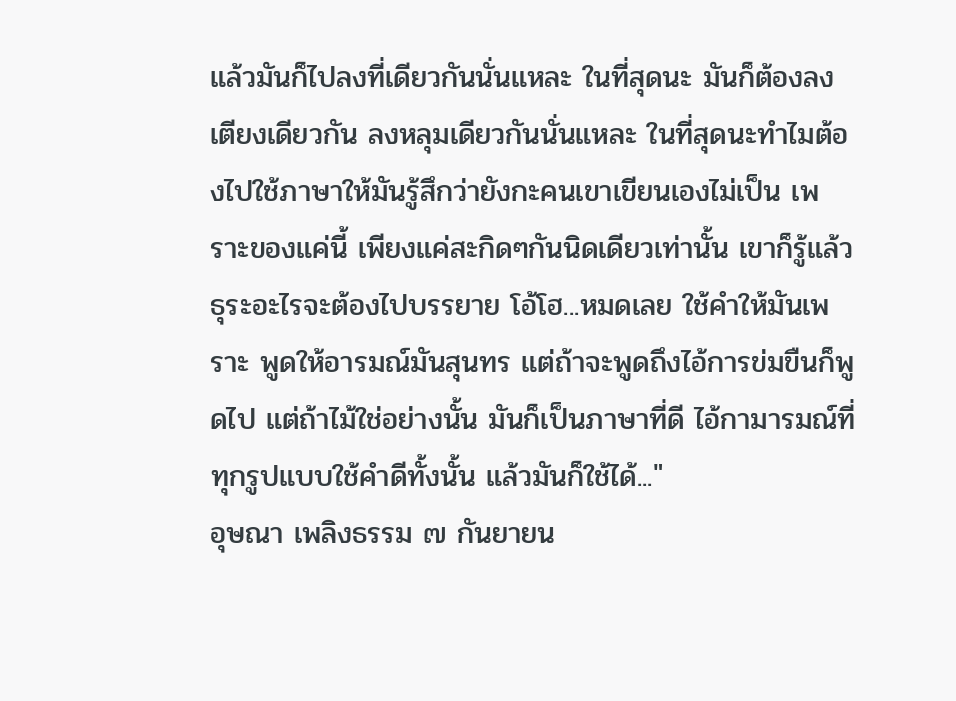แล้วมันก็ไปลงที่เดียวกันนั่นแหละ ในที่สุดนะ มันก็ต้องลงเตียงเดียวกัน ลงหลุมเดียวกันนั่นแหละ ในที่สุดนะทำไมต้องไปใช้ภาษาให้มันรู้สึกว่ายังกะคนเขาเขียนเองไม่เป็น เพราะของแค่นี้ เพียงแค่สะกิดๆกันนิดเดียวเท่านั้น เขาก็รู้แล้ว ธุระอะไรจะต้องไปบรรยาย โอ้โฮ...หมดเลย ใช้คำให้มันเพราะ พูดให้อารมณ์มันสุนทร แต่ถ้าจะพูดถึงไอ้การข่มขืนก็พูดไป แต่ถ้าไม้ใช่อย่างนั้น มันก็เป็นภาษาที่ดี ไอ้กามารมณ์ที่ทุกรูปแบบใช้คำดีทั้งนั้น แล้วมันก็ใช้ได้..."
อุษณา เพลิงธรรม ๗ กันยายน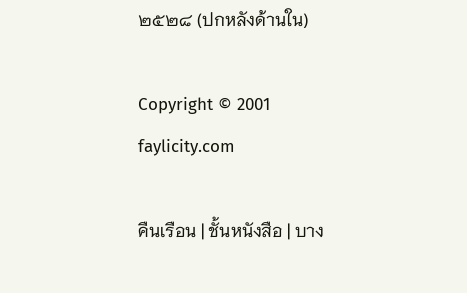๒๕๒๘ (ปกหลังด้านใน)

Copyright © 2001 faylicity.com

คืนเรือน | ชั้นหนังสือ | บาง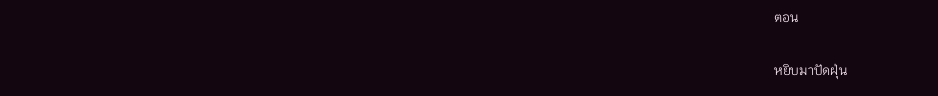ตอน

หยิบมาปัดฝุ่น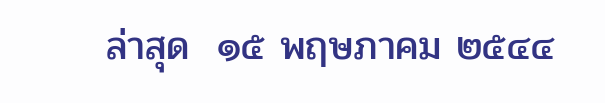ล่าสุด  ๑๕ พฤษภาคม ๒๕๔๔